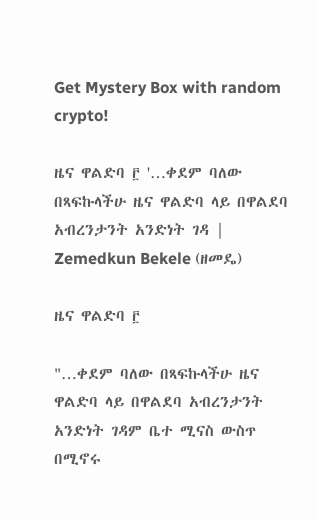Get Mystery Box with random crypto!

ዜና ዋልድባ ፫ '…ቀደም ባለው በጻፍኩላችሁ ዜና ዋልድባ ላይ በዋልደባ አብረንታንት አንድነት ገዳ | Zemedkun Bekele (ዘመዴ)

ዜና ዋልድባ ፫

"…ቀደም ባለው በጻፍኩላችሁ ዜና ዋልድባ ላይ በዋልደባ አብረንታንት አንድነት ገዳም ቤተ ሚናስ ውስጥ በሚኖሩ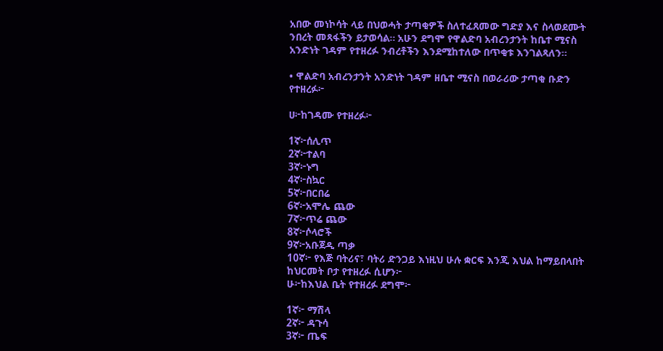አበው መነኮሳት ላይ በህወሓት ታጣቂዎች ስለተፈጸመው ግድያ እና ስላወደሙት ንበረት መጻፋችን ይታወሳል። አሁን ደግሞ የዋልድባ አብረንታንት ከቤተ ሚናስ አንድነት ገዳም የተዘረፉ ንብረቶችን እንደሚከተለው በጥቂቱ እንገልጻለን።

• ዋልድባ አብረንታንት አንድነት ገዳም ዘቤተ ሚናስ በወራሪው ታጣቂ ቡድን የተዘረፉ፦

ሀ፦ከገዳሙ የተዘረፉ፦

1ኛ፦ሰሊጥ
2ኛ፦ተልባ
3ኛ፦ኑግ
4ኛ፦ስኳር
5ኛ፦በርበሬ
6ኛ፦አሞሌ ጨው
7ኛ፦ጥሬ ጨው
8ኛ፦ሶላሮች
9ኛ፦አቡጀዲ ጣቃ
10ኛ፦ የእጅ ባትሪና፣ ባትሪ ድንጋይ እነዚህ ሁሉ ቋርፍ እንጂ እህል ከማይበላበት ከህርመት ቦታ የተዘረፉ ሲሆን፦
ሁ፦ከእህል ቤት የተዘረፉ ደግሞ፦

1ኛ፦ ማሽላ
2ኛ፦ ዳጉሳ
3ኛ፦ ጤፍ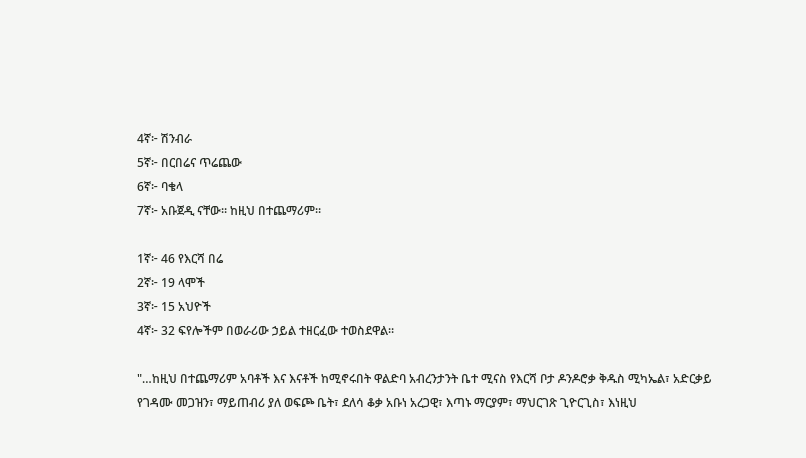4ኛ፦ ሽንብራ
5ኛ፦ በርበሬና ጥሬጨው
6ኛ፦ ባቄላ
7ኛ፦ አቡጀዲ ናቸው። ከዚህ በተጨማሪም።

1ኛ፦ 46 የእርሻ በሬ
2ኛ፦ 19 ላሞች
3ኛ፦ 15 አህዮች
4ኛ፦ 32 ፍየሎችም በወራሪው ኃይል ተዘርፈው ተወስደዋል።

"…ከዚህ በተጨማሪም አባቶች እና እናቶች ከሚኖሩበት ዋልድባ አብረንታንት ቤተ ሚናስ የእርሻ ቦታ ዶንዶሮቃ ቅዱስ ሚካኤል፣ አድርቃይ የገዳሙ መጋዝን፣ ማይጠብሪ ያለ ወፍጮ ቤት፣ ደለሳ ቆቃ አቡነ አረጋዊ፣ እጣኑ ማርያም፣ ማህርገጽ ጊዮርጊስ፣ እነዚህ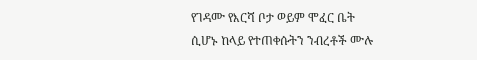የገዳሙ የእርሻ ቦታ ወይም ሞፈር ቤት ሲሆኑ ከላይ የተጠቀሱትን ንብረቶች ሙሉ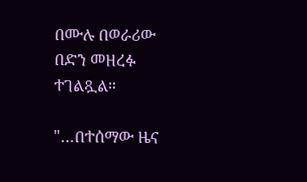በሙሉ በወራሪው በድን መዘረፉ ተገልጿል።

"…በተሰማው ዜና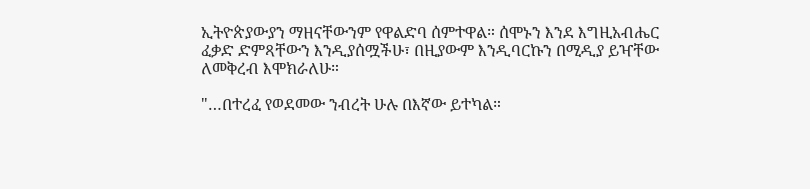ኢትዮጵያውያን ማዘናቸውንም የዋልድባ ሰምተዋል። ሰሞኑን እንደ እግዚአብሔር ፈቃድ ድምጻቸውን እንዲያሰሟችሁ፣ በዚያውም እንዲባርኩን በሚዲያ ይዣቸው ለመቅረብ እሞክራለሁ።

"…በተረፈ የወደመው ንብረት ሁሉ በእኛው ይተካል።